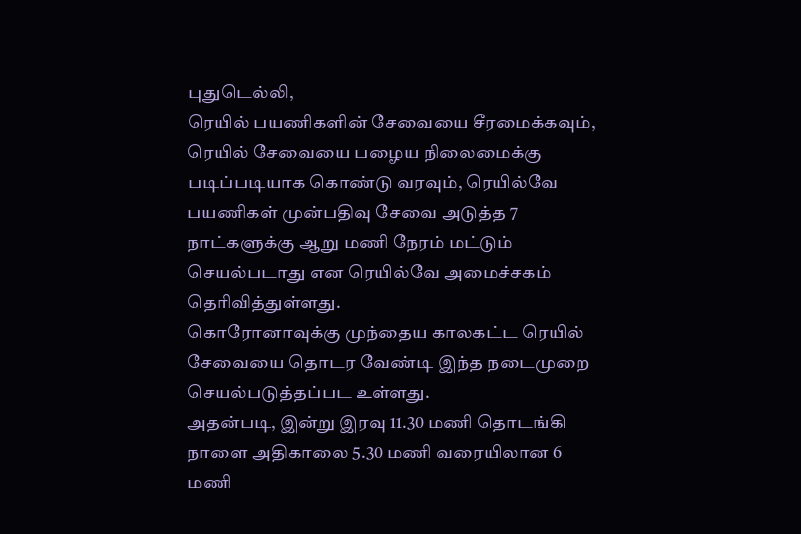புதுடெல்லி,
ரெயில் பயணிகளின் சேவையை சீரமைக்கவும், ரெயில் சேவையை பழைய நிலைமைக்கு படிப்படியாக கொண்டு வரவும், ரெயில்வே பயணிகள் முன்பதிவு சேவை அடுத்த 7 நாட்களுக்கு ஆறு மணி நேரம் மட்டும் செயல்படாது என ரெயில்வே அமைச்சகம் தெரிவித்துள்ளது.
கொரோனாவுக்கு முந்தைய காலகட்ட ரெயில் சேவையை தொடர வேண்டி இந்த நடைமுறை செயல்படுத்தப்பட உள்ளது.
அதன்படி, இன்று இரவு 11.30 மணி தொடங்கி நாளை அதிகாலை 5.30 மணி வரையிலான 6 மணி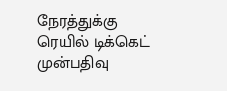நேரத்துக்கு ரெயில் டிக்கெட் முன்பதிவு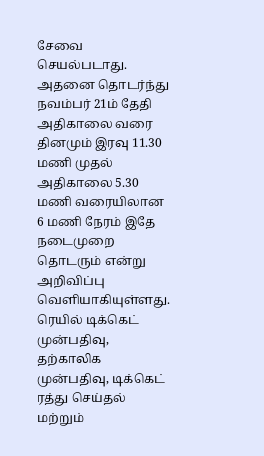சேவை செயல்படாது. அதனை தொடர்ந்து நவம்பர் 21ம் தேதி அதிகாலை வரை தினமும் இரவு 11.30 மணி முதல் அதிகாலை 5.30 மணி வரையிலான 6 மணி நேரம் இதே நடைமுறை தொடரும் என்று அறிவிப்பு வெளியாகியுள்ளது.
ரெயில் டிக்கெட் முன்பதிவு, தற்காலிக முன்பதிவு, டிக்கெட் ரத்து செய்தல் மற்றும்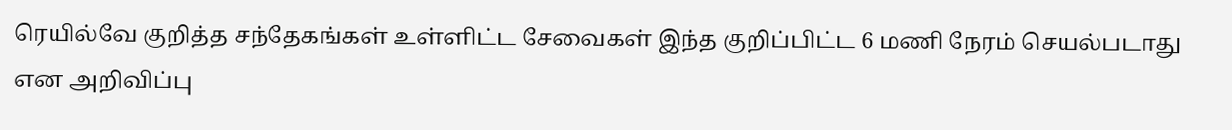ரெயில்வே குறித்த சந்தேகங்கள் உள்ளிட்ட சேவைகள் இந்த குறிப்பிட்ட 6 மணி நேரம் செயல்படாது என அறிவிப்பு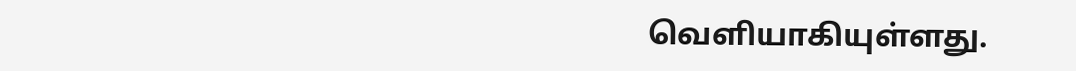வெளியாகியுள்ளது.